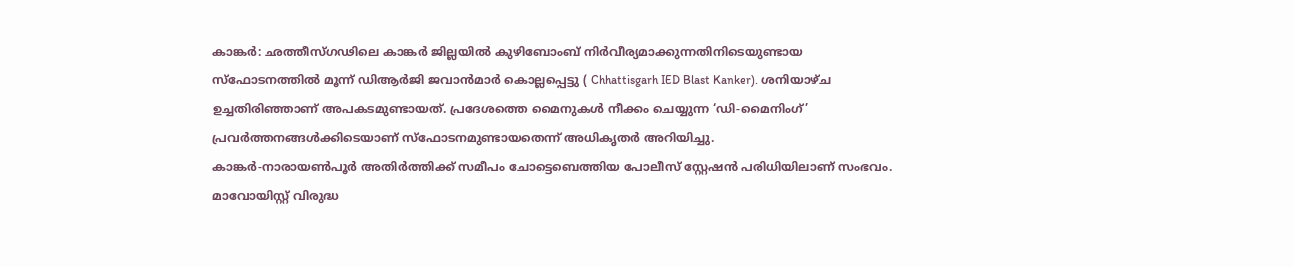കാങ്കർ: ഛത്തീസ്ഗഢിലെ കാങ്കർ ജില്ലയിൽ കുഴിബോംബ് നിർവീര്യമാക്കുന്നതിനിടെയുണ്ടായ സ്ഫോടനത്തിൽ മൂന്ന് ഡിആർജി ജവാൻമാർ കൊല്ലപ്പെട്ടു ( Chhattisgarh IED Blast Kanker). ശനിയാഴ്ച ഉച്ചതിരിഞ്ഞാണ് അപകടമുണ്ടായത്. പ്രദേശത്തെ മൈനുകൾ നീക്കം ചെയ്യുന്ന ‘ഡി-മൈനിംഗ്’ പ്രവർത്തനങ്ങൾക്കിടെയാണ് സ്ഫോടനമുണ്ടായതെന്ന് അധികൃതർ അറിയിച്ചു.
കാങ്കർ-നാരായൺപൂർ അതിർത്തിക്ക് സമീപം ചോട്ടെബെത്തിയ പോലീസ് സ്റ്റേഷൻ പരിധിയിലാണ് സംഭവം. മാവോയിസ്റ്റ് വിരുദ്ധ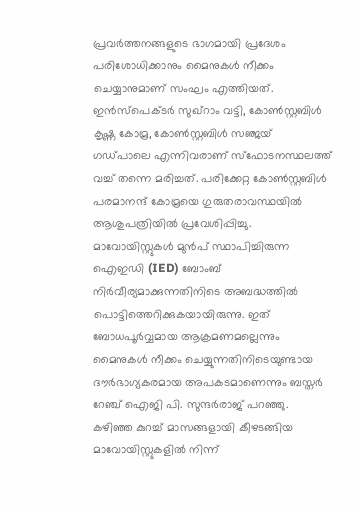പ്രവർത്തനങ്ങളുടെ ഭാഗമായി പ്രദേശം പരിശോധിക്കാനും മൈനുകൾ നീക്കം ചെയ്യാനുമാണ് സംഘം എത്തിയത്. ഇൻസ്പെക്ടർ സുഖ്റാം വട്ടി, കോൺസ്റ്റബിൾ കൃഷ്ണ കോമ്ര, കോൺസ്റ്റബിൾ സഞ്ജയ് ഗഡ്പാലെ എന്നിവരാണ് സ്ഫോടനസ്ഥലത്ത് വച്ച് തന്നെ മരിച്ചത്. പരിക്കേറ്റ കോൺസ്റ്റബിൾ പരമാനന്ദ് കോമ്രയെ ഗുരുതരാവസ്ഥയിൽ ആശുപത്രിയിൽ പ്രവേശിപ്പിച്ചു. മാവോയിസ്റ്റുകൾ മുൻപ് സ്ഥാപിച്ചിരുന്ന ഐഇഡി (IED) ബോംബ് നിർവീര്യമാക്കുന്നതിനിടെ അബദ്ധത്തിൽ പൊട്ടിത്തെറിക്കുകയായിരുന്നു. ഇത് ബോധപൂർവ്വമായ ആക്രമണമല്ലെന്നും മൈനുകൾ നീക്കം ചെയ്യുന്നതിനിടെയുണ്ടായ ദൗർഭാഗ്യകരമായ അപകടമാണെന്നും ബസ്തർ റേഞ്ച് ഐജി പി. സുന്ദർരാജ് പറഞ്ഞു.
കഴിഞ്ഞ കുറച്ച് മാസങ്ങളായി കീഴടങ്ങിയ മാവോയിസ്റ്റുകളിൽ നിന്ന്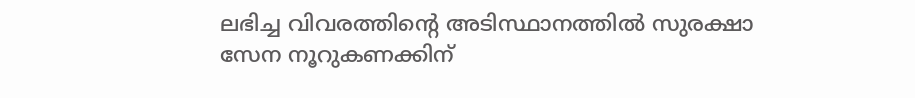ലഭിച്ച വിവരത്തിന്റെ അടിസ്ഥാനത്തിൽ സുരക്ഷാ സേന നൂറുകണക്കിന്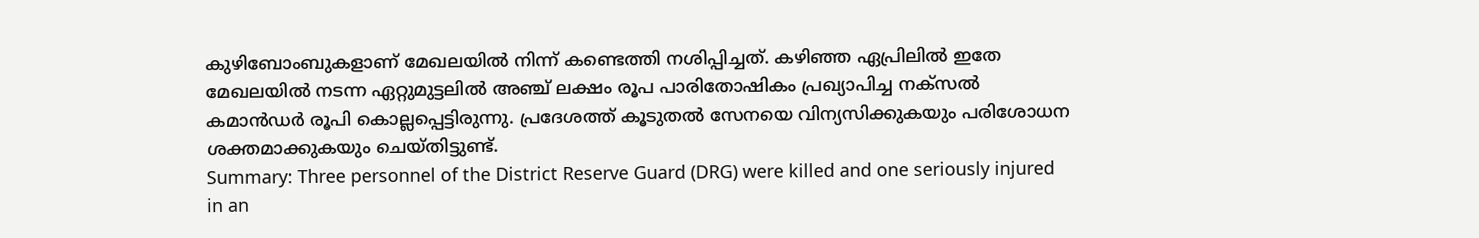കുഴിബോംബുകളാണ് മേഖലയിൽ നിന്ന് കണ്ടെത്തി നശിപ്പിച്ചത്. കഴിഞ്ഞ ഏപ്രിലിൽ ഇതേ മേഖലയിൽ നടന്ന ഏറ്റുമുട്ടലിൽ അഞ്ച് ലക്ഷം രൂപ പാരിതോഷികം പ്രഖ്യാപിച്ച നക്സൽ കമാൻഡർ രൂപി കൊല്ലപ്പെട്ടിരുന്നു. പ്രദേശത്ത് കൂടുതൽ സേനയെ വിന്യസിക്കുകയും പരിശോധന ശക്തമാക്കുകയും ചെയ്തിട്ടുണ്ട്.
Summary: Three personnel of the District Reserve Guard (DRG) were killed and one seriously injured in an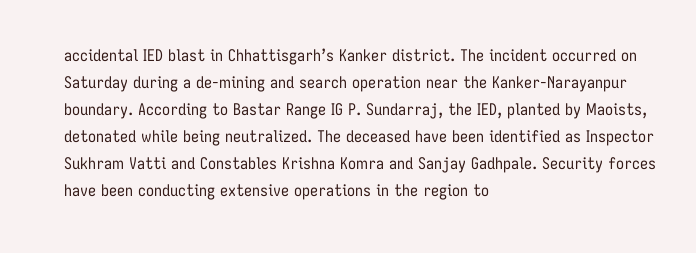accidental IED blast in Chhattisgarh’s Kanker district. The incident occurred on Saturday during a de-mining and search operation near the Kanker-Narayanpur boundary. According to Bastar Range IG P. Sundarraj, the IED, planted by Maoists, detonated while being neutralized. The deceased have been identified as Inspector Sukhram Vatti and Constables Krishna Komra and Sanjay Gadhpale. Security forces have been conducting extensive operations in the region to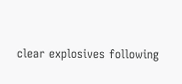clear explosives following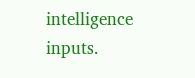intelligence inputs.